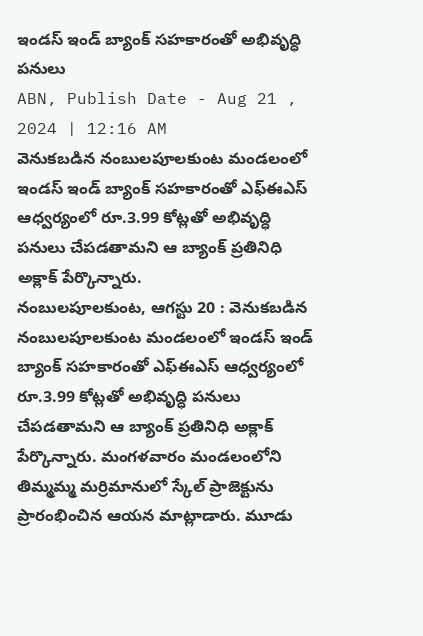ఇండస్ ఇండ్ బ్యాంక్ సహకారంతో అభివృద్ధి పనులు
ABN, Publish Date - Aug 21 , 2024 | 12:16 AM
వెనుకబడిన నంబులపూలకుంట మండలంలో ఇండస్ ఇండ్ బ్యాంక్ సహకారంతో ఎఫ్ఈఎస్ ఆధ్వర్యంలో రూ.3.99 కోట్లతో అభివృద్ధి పనులు చేపడతామని ఆ బ్యాంక్ ప్రతినిధి అక్లాక్ పేర్కొన్నారు.
నంబులపూలకుంట, ఆగస్టు 20 : వెనుకబడిన నంబులపూలకుంట మండలంలో ఇండస్ ఇండ్ బ్యాంక్ సహకారంతో ఎఫ్ఈఎస్ ఆధ్వర్యంలో రూ.3.99 కోట్లతో అభివృద్ధి పనులు చేపడతామని ఆ బ్యాంక్ ప్రతినిధి అక్లాక్ పేర్కొన్నారు. మంగళవారం మండలంలోని తిమ్మమ్మ మర్రిమానులో స్కేల్ ప్రాజెక్టును ప్రారంభించిన ఆయన మాట్లాడారు. మూడు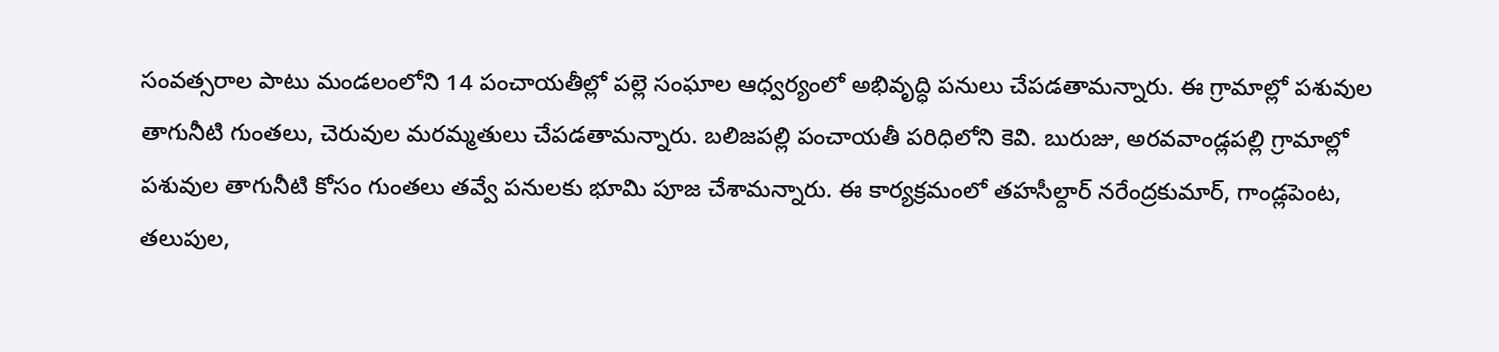సంవత్సరాల పాటు మండలంలోని 14 పంచాయతీల్లో పల్లె సంఘాల ఆధ్వర్యంలో అభివృద్ధి పనులు చేపడతామన్నారు. ఈ గ్రామాల్లో పశువుల తాగునీటి గుంతలు, చెరువుల మరమ్మతులు చేపడతామన్నారు. బలిజపల్లి పంచాయతీ పరిధిలోని కెవి. బురుజు, అరవవాండ్లపల్లి గ్రామాల్లో పశువుల తాగునీటి కోసం గుంతలు తవ్వే పనులకు భూమి పూజ చేశామన్నారు. ఈ కార్యక్రమంలో తహసీల్దార్ నరేంద్రకుమార్, గాండ్లపెంట, తలుపుల,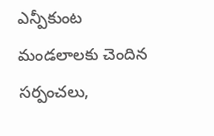ఎన్పీకుంట మండలాలకు చెందిన సర్పంచలు,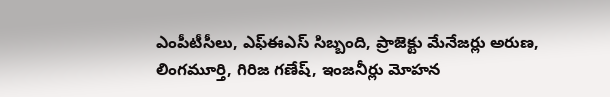ఎంపీటీసీలు, ఎఫ్ఈఎస్ సిబ్బంది, ప్రాజెక్టు మేనేజర్లు అరుణ, లింగమూర్తి, గిరిజ గణేష్, ఇంజనీర్లు మోహన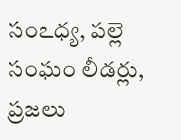సంఽధ్య, పల్లె సంఘం లీడర్లు, ప్రజలు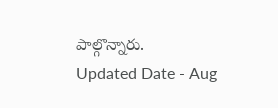పాల్గొన్నారు.
Updated Date - Aug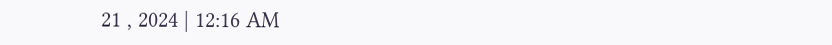21 , 2024 | 12:16 AM